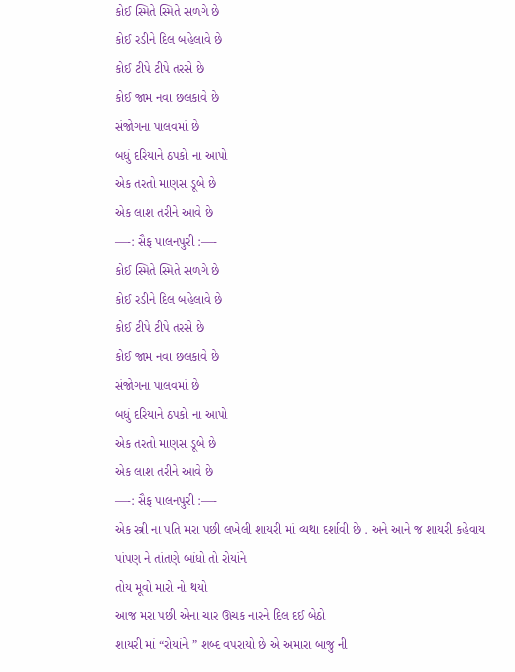કોઈ સ્મિતે સ્મિતે સળગે છે
કોઈ રડીને દિલ બહેલાવે છે
કોઈ ટીપે ટીપે તરસે છે
કોઈ જામ નવા છલકાવે છે
સંજોગના પાલવમાં છે
બધું દરિયાને ઠપકો ના આપો
એક તરતો માણસ ડૂબે છે
એક લાશ તરીને આવે છે
—-: સૈફ પાલનપુરી :—-
કોઈ સ્મિતે સ્મિતે સળગે છે
કોઈ રડીને દિલ બહેલાવે છે
કોઈ ટીપે ટીપે તરસે છે
કોઈ જામ નવા છલકાવે છે
સંજોગના પાલવમાં છે
બધું દરિયાને ઠપકો ના આપો
એક તરતો માણસ ડૂબે છે
એક લાશ તરીને આવે છે
—-: સૈફ પાલનપુરી :—-
એક સ્ત્રી ના પતિ મરા પછી લખેલી શાયરી માં વ્યથા દર્શાવી છે . અને આને જ શાયરી કહેવાય
પાંપણ ને તાંતણે બાંધો તો રોયાંને
તોય મૂવો મારો નો થયો
આજ મરા પછી એના ચાર ઊચક નારને દિલ દઈ બેઠો
શાયરી માં “રોયાંને ” શબ્દ વપરાયો છે એ અમારા બાજુ ની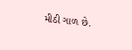મીઠી ગાળ છે.